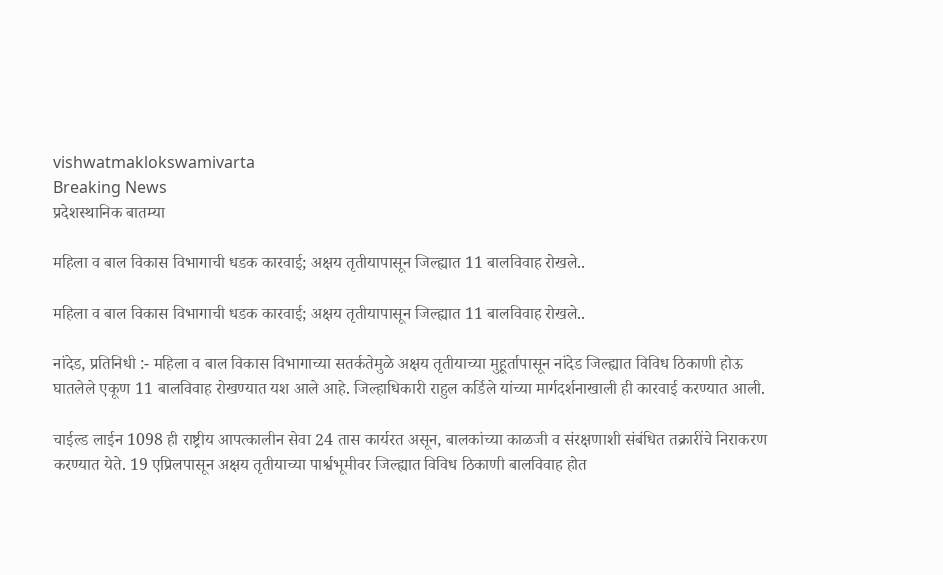vishwatmaklokswamivarta
Breaking News
प्रदेशस्थानिक बातम्या

महिला व बाल विकास विभागाची धडक कारवाई; अक्षय तृतीयापासून जिल्ह्यात 11 बालविवाह रोखले..

महिला व बाल विकास विभागाची धडक कारवाई; अक्षय तृतीयापासून जिल्ह्यात 11 बालविवाह रोखले..

नांदेड, प्रतिनिधी :- महिला व बाल विकास विभागाच्या सतर्कतेमुळे अक्षय तृतीयाच्या मुहूर्तापासून नांदेड जिल्ह्यात विविध ठिकाणी होऊ घातलेले एकूण 11 बालविवाह रोखण्यात यश आले आहे. जिल्हाधिकारी राहुल कर्डिले यांच्या मार्गदर्शनाखाली ही कारवाई करण्यात आली.

चाईल्ड लाईन 1098 ही राष्ट्रीय आपत्कालीन सेवा 24 तास कार्यरत असून, बालकांच्या काळजी व संरक्षणाशी संबंधित तक्रारींचे निराकरण करण्यात येते. 19 एप्रिलपासून अक्षय तृतीयाच्या पार्श्वभूमीवर जिल्ह्यात विविध ठिकाणी बालविवाह होत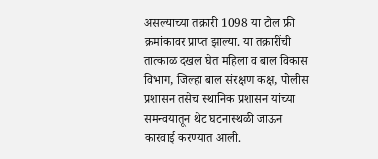असल्याच्या तक्रारी 1098 या टोल फ्री क्रमांकावर प्राप्त झाल्या. या तक्रारींची तात्काळ दखल घेत महिला व बाल विकास विभाग, जिल्हा बाल संरक्षण कक्ष, पोलीस प्रशासन तसेच स्थानिक प्रशासन यांच्या समन्वयातून थेट घटनास्थळी जाऊन कारवाई करण्यात आली.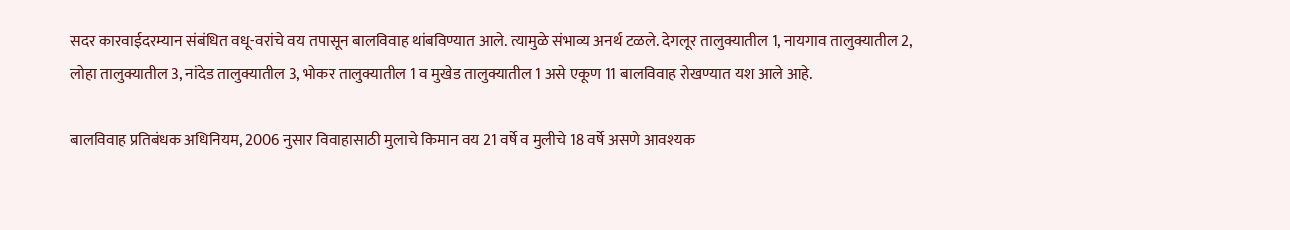सदर कारवाईदरम्यान संबंधित वधू-वरांचे वय तपासून बालविवाह थांबविण्यात आले. त्यामुळे संभाव्य अनर्थ टळले. देगलूर तालुक्यातील 1, नायगाव तालुक्यातील 2, लोहा तालुक्यातील 3, नांदेड तालुक्यातील 3, भोकर तालुक्यातील 1 व मुखेड तालुक्यातील 1 असे एकूण 11 बालविवाह रोखण्यात यश आले आहे.

बालविवाह प्रतिबंधक अधिनियम, 2006 नुसार विवाहासाठी मुलाचे किमान वय 21 वर्षे व मुलीचे 18 वर्षे असणे आवश्यक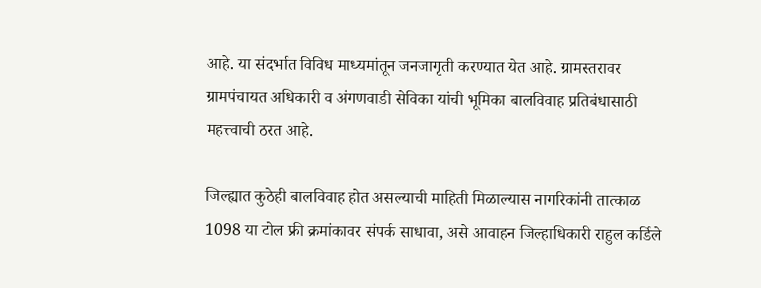आहे. या संदर्भात विविध माध्यमांतून जनजागृती करण्यात येत आहे. ग्रामस्तरावर ग्रामपंचायत अधिकारी व अंगणवाडी सेविका यांची भूमिका बालविवाह प्रतिबंधासाठी महत्त्वाची ठरत आहे.

जिल्ह्यात कुठेही बालविवाह होत असल्याची माहिती मिळाल्यास नागरिकांनी तात्काळ 1098 या टोल फ्री क्रमांकावर संपर्क साधावा, असे आवाहन जिल्हाधिकारी राहुल कर्डिले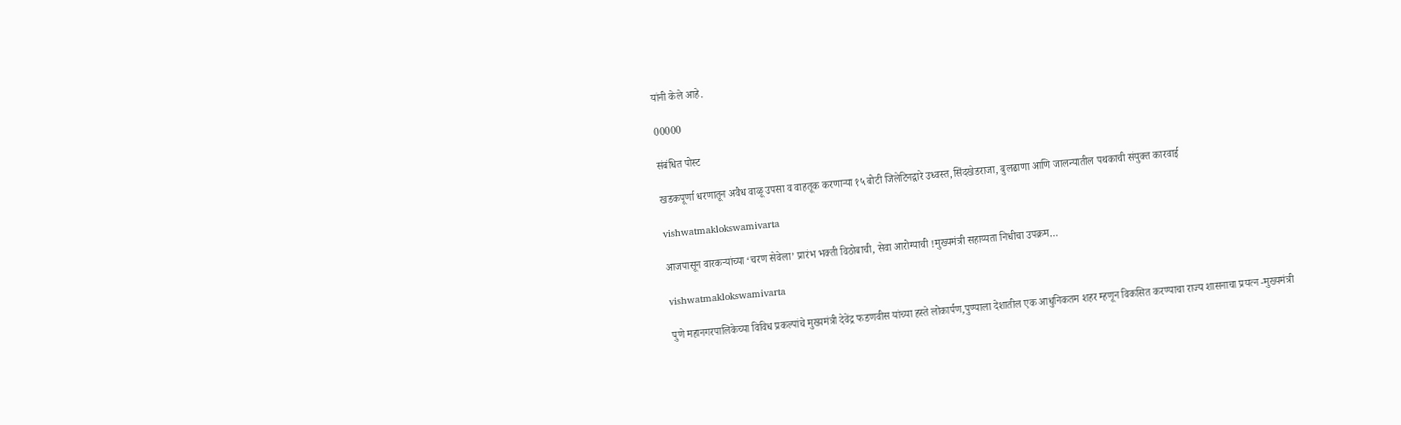यांनी केले आहे.

00000

संबंधित पोस्ट

खडकपूर्णा धरणातून अवैध वाळू उपसा व वाहतूक करणाऱ्या १५ बोटी जिलेटिनद्वारे उध्वस्त,सिंदखेडराजा, बुलढाणा आणि जालन्यातील पथकाची संयुक्त कारवाई

vishwatmaklokswamivarta

आजपासून वारकऱ्यांच्या ‘चरण सेवेला’ प्रारंभ भक्ती विठोबाची, सेवा आरोग्याची !मुख्यमंत्री सहाय्यता निधीचा उपक्रम…

vishwatmaklokswamivarta

पुणे महानगरपालिकेच्या विविध प्रकल्पांचे मुख्यमंत्री देवेंद्र फडणवीस यांच्या हस्ते लोकार्पण,पुण्याला देशातील एक आधुनिकतम शहर म्हणून विकसित करण्याचा राज्य शासनाचा प्रयत्न -मुख्यमंत्री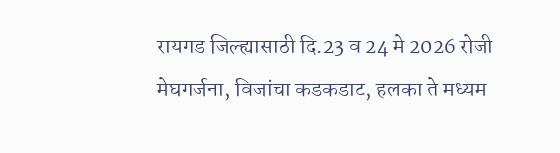रायगड जिल्ह्यासाठी दि.23 व 24 मे 2026 रोजी मेघगर्जना, विजांचा कडकडाट, हलका ते मध्यम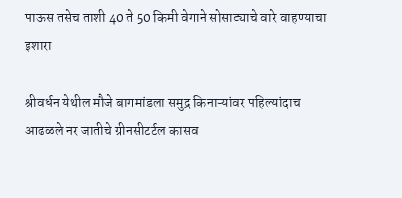पाऊस तसेच ताशी 40 ते 50 किमी वेगाने सोसाट्याचे वारे वाहण्याचा इशारा

श्रीवर्धन येथील मौजे बागमांडला समुद्र किनाऱ्यांवर पहिल्यांदाच आढळले नर जातीचे ग्रीनसीटर्टल कासव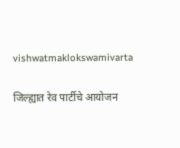vishwatmaklokswamivarta

जिल्ह्यात रेव पार्टीचे आयोजन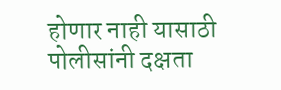होणार नाही यासाठी पोलीसांनी दक्षता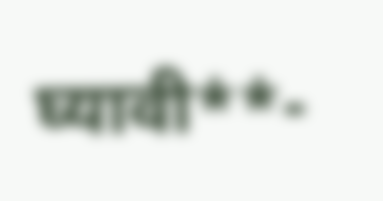घ्यावी**-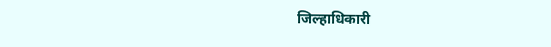जिल्हाधिकारी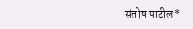संतोष पाटील*